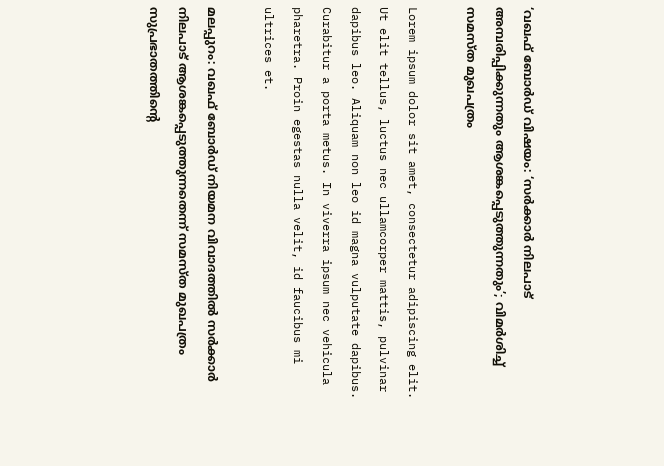‘വഖഫ് ബോർഡ് വിഷയം: ‘സർക്കാർ നിലപാട് അമ്പരിപ്പിക്കുന്നതും ആശങ്കപ്പെടുത്തുന്നതും’; വിമർശിച്ച് സമസ്ത മുഖപത്രം

Lorem ipsum dolor sit amet, consectetur adipiscing elit. Ut elit tellus, luctus nec ullamcorper mattis, pulvinar dapibus leo. Aliquam non leo id magna vulputate dapibus. Curabitur a porta metus. In viverra ipsum nec vehicula pharetra. Proin egestas nulla velit, id faucibus mi ultrices et.

മലപ്പുറം: വഖഫ് ബോര്‍ഡ് നിയമന വിവാദത്തില്‍ സര്‍ക്കാര്‍ നിലപാട് ആശങ്കപ്പെടുത്തുന്നതെന്ന് സമസ്ത മുഖപത്രം സുപ്രഭാതത്തിന്റെ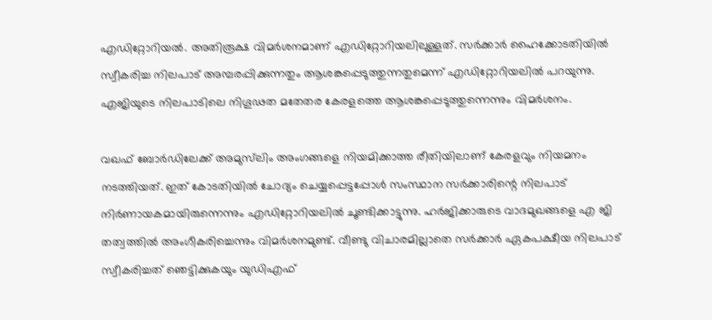എഡിറ്റോറിയല്‍. അതിരൂക്ഷ വിമര്‍ശനമാണ് എഡിറ്റോറിയലിലുള്ളത്. സര്‍ക്കാര്‍ ഹൈക്കോടതിയില്‍ സ്വീകരിച്ച നിലപാട് അമ്പരപ്പിക്കുന്നതും ആശങ്കപ്പെടുത്തുന്നതുമെന്ന് എഡിറ്റോറിയലില്‍ പറയുന്നു. എജിയുടെ നിലപാടിലെ നിഗൂഢത മതേതര കേരളത്തെ ആശങ്കപ്പെടുത്തുന്നെന്നും വിമര്‍ശനം.

വഖഫ് ബോര്‍ഡിലേക്ക് അമുസ്‌ലിം അംഗങ്ങളെ നിയമിക്കാത്ത രീതിയിലാണ് കേരളവും നിയമനം നടത്തിയത്. ഇത് കോടതിയില്‍ ചോദ്യം ചെയ്യപ്പെട്ടപ്പോള്‍ സംസ്ഥാന സര്‍ക്കാരിന്റെ നിലപാട് നിര്‍ണായകമായിരുന്നെന്നും എഡിറ്റോറിയലില്‍ ചൂണ്ടിക്കാട്ടുന്നു. ഹര്‍ജിക്കാരുടെ വാദമുഖങ്ങളെ എ ജി തത്വത്തില്‍ അംഗീകരിച്ചെന്നും വിമര്‍ശനമുണ്ട്. വീണ്ടു വിചാരമില്ലാതെ സര്‍ക്കാര്‍ ഏകപക്ഷീയ നിലപാട് സ്വീകരിച്ചത് ഞെട്ടിക്കുകയും യുഡിഎഫ്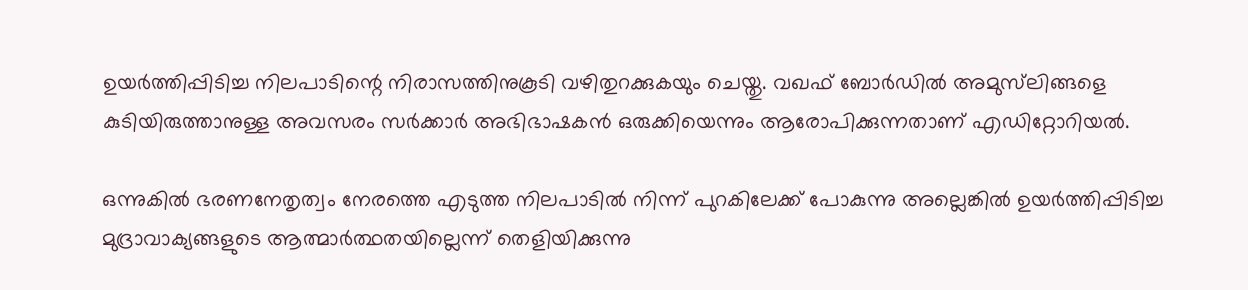ഉയര്‍ത്തിപ്പിടിച്ച നിലപാടിന്റെ നിരാസത്തിനുകൂടി വഴിതുറക്കുകയും ചെയ്തു. വഖഫ് ബോര്‍ഡില്‍ അമുസ്‌ലിങ്ങളെ കുടിയിരുത്താനുള്ള അവസരം സര്‍ക്കാര്‍ അഭിഭാഷകന്‍ ഒരുക്കിയെന്നും ആരോപിക്കുന്നതാണ് എഡിറ്റോറിയല്‍.

ഒന്നുകില്‍ ഭരണനേതൃത്വം നേരത്തെ എടുത്ത നിലപാടില്‍ നിന്ന് പുറകിലേക്ക് പോകുന്നു അല്ലെങ്കില്‍ ഉയര്‍ത്തിപ്പിടിച്ച മുദ്രാവാക്യങ്ങളുടെ ആത്മാര്‍ത്ഥതയില്ലെന്ന് തെളിയിക്കുന്നു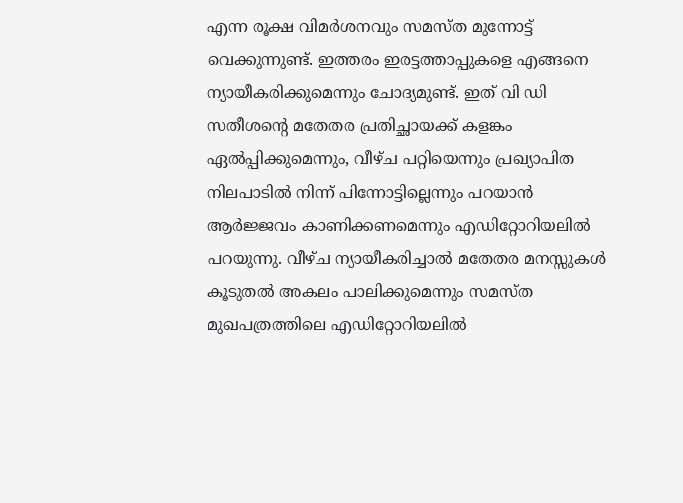എന്ന രൂക്ഷ വിമര്‍ശനവും സമസ്ത മുന്നോട്ട് വെക്കുന്നുണ്ട്. ഇത്തരം ഇരട്ടത്താപ്പുകളെ എങ്ങനെ ന്യായീകരിക്കുമെന്നും ചോദ്യമുണ്ട്. ഇത് വി ഡി സതീശന്റെ മതേതര പ്രതിച്ഛായക്ക് കളങ്കം ഏല്‍പ്പിക്കുമെന്നും, വീഴ്ച പറ്റിയെന്നും പ്രഖ്യാപിത നിലപാടില്‍ നിന്ന് പിന്നോട്ടില്ലെന്നും പറയാന്‍ ആര്‍ജ്ജവം കാണിക്കണമെന്നും എഡിറ്റോറിയലില്‍ പറയുന്നു. വീഴ്ച ന്യായീകരിച്ചാല്‍ മതേതര മനസ്സുകള്‍ കൂടുതല്‍ അകലം പാലിക്കുമെന്നും സമസ്ത മുഖപത്രത്തിലെ എഡിറ്റോറിയലില്‍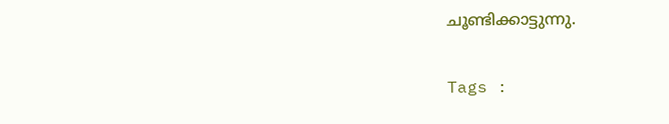ചൂണ്ടിക്കാട്ടുന്നു.

Tags :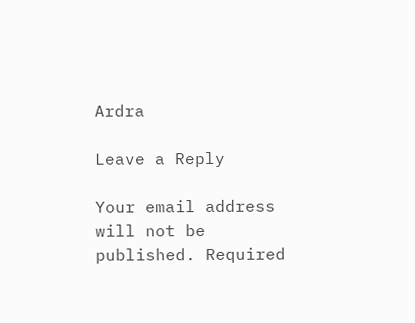Ardra

Leave a Reply

Your email address will not be published. Required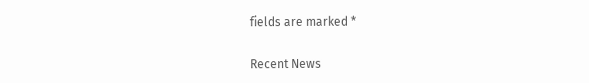fields are marked *

Recent News